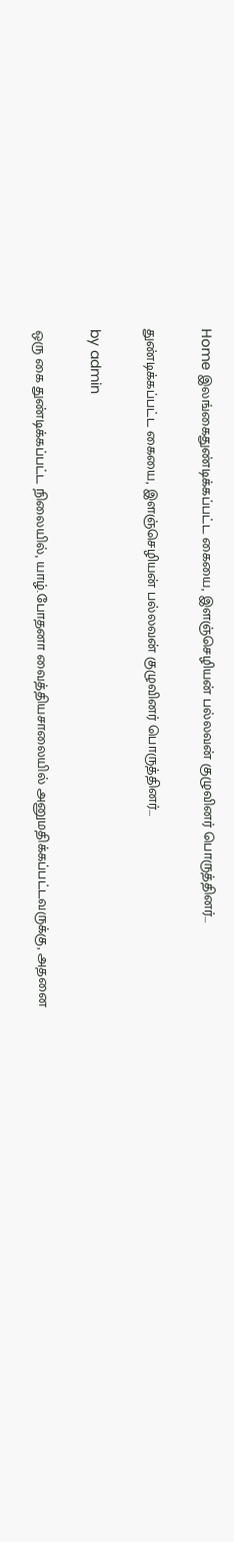Home இலங்கைதுண்டிக்கப்பட்ட கையை, இளஞ்செழியன் பல்லவன் குழுவினர் பொருத்தினர்…

துண்டிக்கப்பட்ட கையை, இளஞ்செழியன் பல்லவன் குழுவினர் பொருத்தினர்…

by admin

ஒரு கை துண்டிக்கப்பட்ட நிலையில், யாழ்.போதனா வைத்தியசாலையில் அனுமதிக்கப்பட்டவருக்கு, அதனை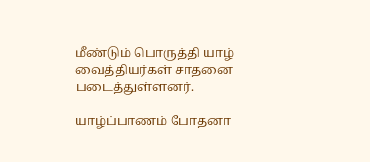மீண்டும் பொருத்தி யாழ் வைத்தியர்கள் சாதனை படைத்துள்ளனர்.

யாழ்ப்பாணம் போதனா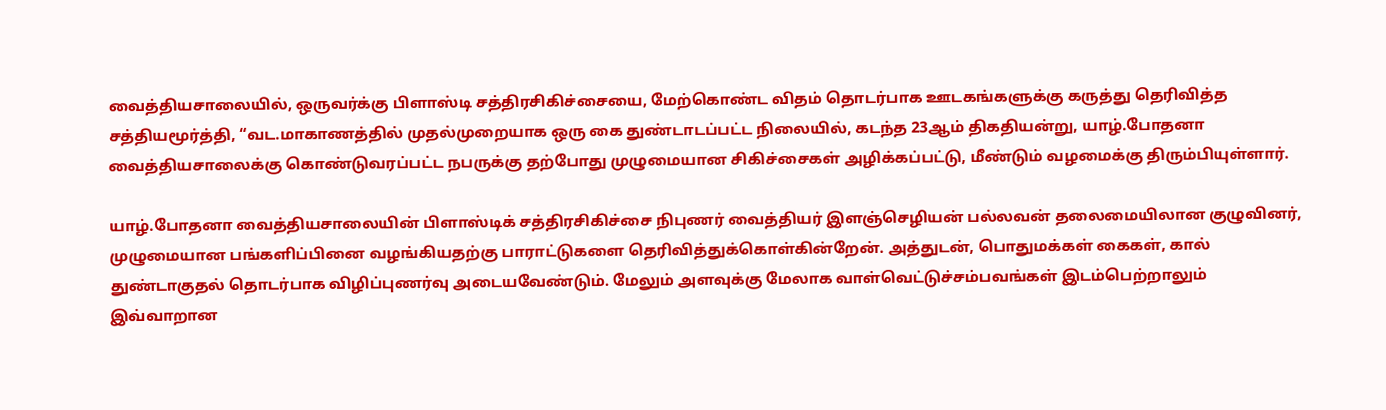வைத்தியசாலையில், ஒருவர்க்கு பிளாஸ்டி சத்திரசிகிச்சையை, மேற்கொண்ட விதம் தொடர்பாக ஊடகங்களுக்கு கருத்து தெரிவித்த சத்தியமூர்த்தி, “வட.மாகாணத்தில் முதல்முறையாக ஒரு கை துண்டாடப்பட்ட நிலையில், கடந்த 23ஆம் திகதியன்று, யாழ்.போதனா வைத்தியசாலைக்கு கொண்டுவரப்பட்ட நபருக்கு தற்போது முழுமையான சிகிச்சைகள் அழிக்கப்பட்டு, மீண்டும் வழமைக்கு திரும்பியுள்ளார்.

யாழ்.போதனா வைத்தியசாலையின் பிளாஸ்டிக் சத்திரசிகிச்சை நிபுணர் வைத்தியர் இளஞ்செழியன் பல்லவன் தலைமையிலான குழுவினர், முழுமையான பங்களிப்பினை வழங்கியதற்கு பாராட்டுகளை தெரிவித்துக்கொள்கின்றேன். அத்துடன், பொதுமக்கள் கைகள், கால் துண்டாகுதல் தொடர்பாக விழிப்புணர்வு அடையவேண்டும். மேலும் அளவுக்கு மேலாக வாள்வெட்டுச்சம்பவங்கள் இடம்பெற்றாலும் இவ்வாறான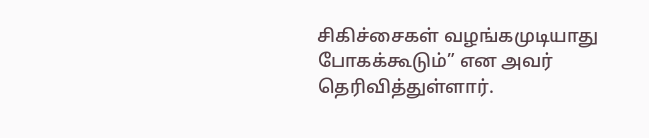சிகிச்சைகள் வழங்கமுடியாது போகக்கூடும்” என அவர் தெரிவித்துள்ளார்.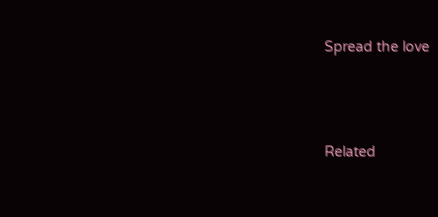Spread the love




Related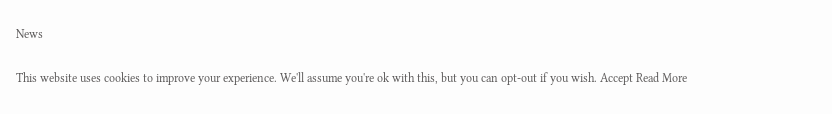News

This website uses cookies to improve your experience. We'll assume you're ok with this, but you can opt-out if you wish. Accept Read More